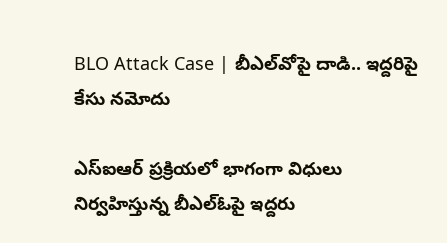BLO Attack Case | బీఎల్‌వోపై దాడి.. ఇద్దరిపై కేసు నమోదు

ఎస్ఐఆర్ ప్రక్రియలో భాగంగా విధులు నిర్వహిస్తున్న బీఎల్‌ఓపై ఇద్దరు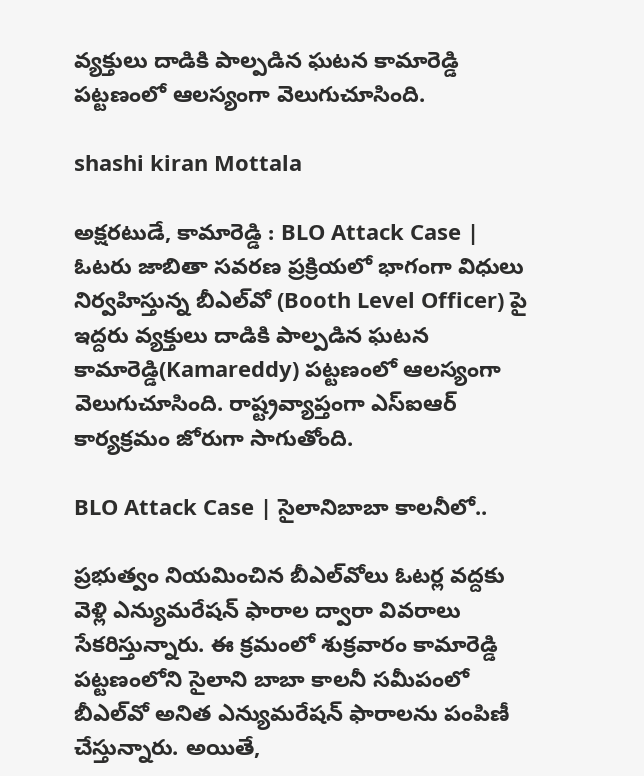వ్యక్తులు దాడికి పాల్పడిన ఘటన కామారెడ్డి పట్టణంలో ఆలస్యంగా వెలుగుచూసింది.

shashi kiran Mottala

అక్షరటుడే, కామారెడ్డి : BLO Attack Case | ఓటరు జాబితా సవరణ ప్రక్రియలో భాగంగా విధులు నిర్వహిస్తున్న బీఎల్‌వో (Booth Level Officer) పై ఇద్దరు వ్యక్తులు దాడికి పాల్పడిన ఘటన కామారెడ్డి(Kamareddy) పట్టణంలో ఆలస్యంగా వెలుగుచూసింది. రాష్ట్రవ్యాప్తంగా ఎస్ఐఆర్ కార్యక్రమం జోరుగా సాగుతోంది.

BLO Attack Case | సైలానిబాబా కాలనీలో..

ప్రభుత్వం నియమించిన బీఎల్‌వోలు ఓటర్ల వద్దకు వెళ్లి ఎన్యుమరేషన్ ఫారాల ద్వారా వివరాలు సేకరిస్తున్నారు. ఈ క్రమంలో శుక్రవారం కామారెడ్డి పట్టణంలోని సైలాని బాబా కాలనీ సమీపంలో బీఎల్‌వో అనిత ఎన్యుమరేషన్ ఫారాలను పంపిణీ చేస్తున్నారు. అయితే,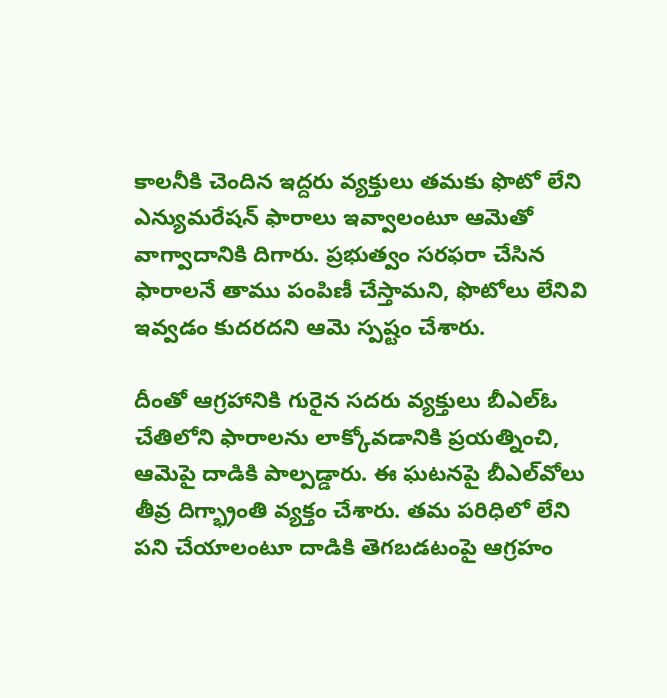కాలనీకి చెందిన ఇద్దరు వ్యక్తులు తమకు ఫొటో లేని ఎన్యుమరేషన్ ఫారాలు ఇవ్వాలంటూ ఆమెతో వాగ్వాదానికి దిగారు. ప్రభుత్వం సరఫరా చేసిన ఫారాలనే తాము పంపిణీ చేస్తామని, ఫొటోలు లేనివి ఇవ్వడం కుదరదని ఆమె స్పష్టం చేశారు.

దీంతో ఆగ్రహానికి గురైన సదరు వ్యక్తులు బీఎల్‌ఓ చేతిలోని ఫారాలను లాక్కోవడానికి ప్రయత్నించి, ఆమెపై దాడికి పాల్పడ్డారు. ఈ ఘటనపై బీఎల్‌వోలు తీవ్ర దిగ్భ్రాంతి వ్యక్తం చేశారు. తమ పరిధిలో లేని పని చేయాలంటూ దాడికి తెగబడటంపై ఆగ్రహం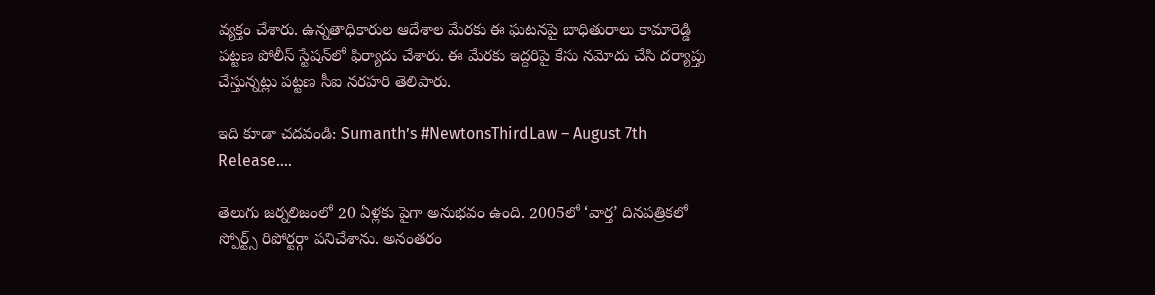వ్యక్తం చేశారు. ఉన్నతాధికారుల ఆదేశాల మేరకు ఈ ఘటనపై బాధితురాలు కామారెడ్డి పట్టణ పోలీస్ స్టేషన్‌లో ఫిర్యాదు చేశారు. ఈ మేరకు ఇద్దరిపై కేసు నమోదు చేసి దర్యాప్తు చేస్తున్నట్లు పట్టణ సీఐ నరహరి తెలిపారు.

ఇది కూడా చదవండి: Sumanth’s #NewtonsThirdLaw – August 7th Release….

తెలుగు జర్నలిజంలో 20 ఏళ్లకు పైగా అనుభవం ఉంది. 2005లో ‘వార్త’ దినపత్రికలో స్పోర్ట్స్ రిపోర్టర్గా పనిచేశాను. అనంతరం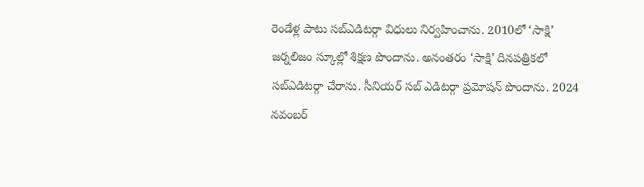రెండేళ్ల పాటు సబ్ఎడిటర్గా విధులు నిర్వహించాను. 2010లో ‘సాక్షి’ జర్నలిజం స్కూల్లో శిక్షణ పొందాను. అనంతరం ‘సాక్షి’ దినపత్రికలో సబ్ఎడిటర్గా చేరాను. సీనియర్ సబ్ ఎడిటర్గా ప్రమోషన్ పొందాను. 2024 నవంబర్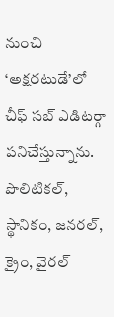నుంచి ‘అక్షరటుడే’లో చీఫ్ సబ్ ఎడిటర్గా పనిచేస్తున్నాను. పొలిటికల్, స్థానికం, జనరల్, క్రైం, వైరల్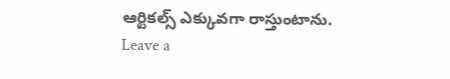ఆర్టికల్స్ ఎక్కువగా రాస్తుంటాను.
Leave a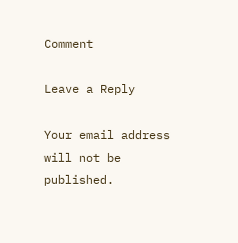Comment

Leave a Reply

Your email address will not be published.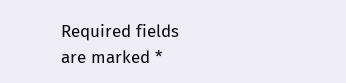Required fields are marked *